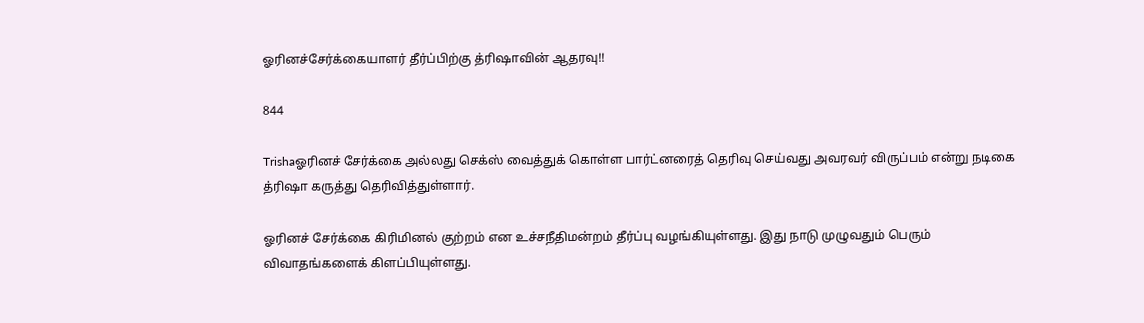ஓரினச்சேர்க்கையாளர் தீர்ப்பிற்கு த்ரிஷாவின் ஆதரவு!!

844

Trishaஓரினச் சேர்க்கை அல்லது செக்ஸ் வைத்துக் கொள்ள பார்ட்னரைத் தெரிவு செய்வது அவரவர் விருப்பம் என்று நடிகை த்ரிஷா கருத்து தெரிவித்துள்ளார்.

ஓரினச் சேர்க்கை கிரிமினல் குற்றம் என உச்சநீதிமன்றம் தீர்ப்பு வழங்கியுள்ளது. இது நாடு முழுவதும் பெரும் விவாதங்களைக் கிளப்பியுள்ளது.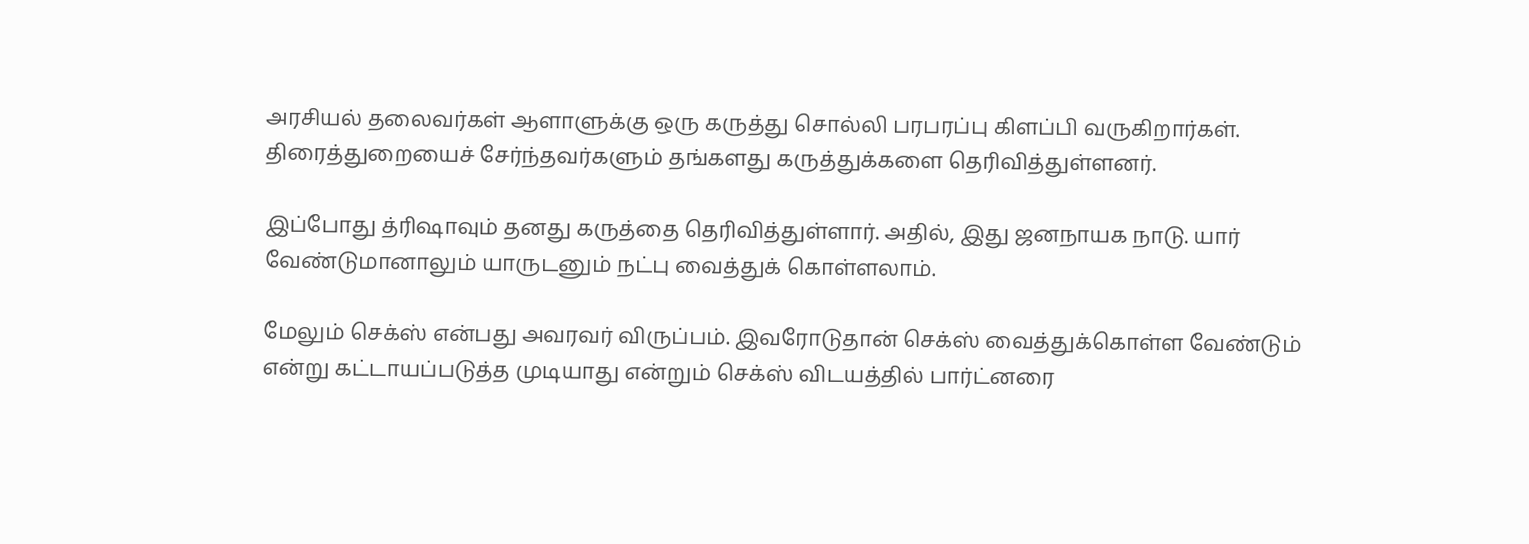அரசியல் தலைவர்கள் ஆளாளுக்கு ஒரு கருத்து சொல்லி பரபரப்பு கிளப்பி வருகிறார்கள். திரைத்துறையைச் சேர்ந்தவர்களும் தங்களது கருத்துக்களை தெரிவித்துள்ளனர்.

இப்போது த்ரிஷாவும் தனது கருத்தை தெரிவித்துள்ளார். அதில், இது ஜனநாயக நாடு. யார் வேண்டுமானாலும் யாருடனும் நட்பு வைத்துக் கொள்ளலாம்.

மேலும் செக்ஸ் என்பது அவரவர் விருப்பம். இவரோடுதான் செக்ஸ் வைத்துக்கொள்ள வேண்டும் என்று கட்டாயப்படுத்த முடியாது என்றும் செக்ஸ் விடயத்தில் பார்ட்னரை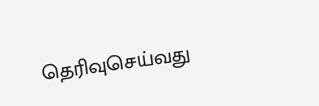தெரிவுசெய்வது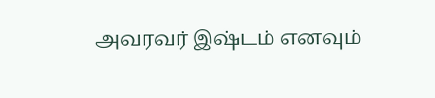அவரவர் இஷ்டம் எனவும்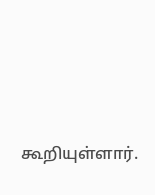கூறியுள்ளார்.